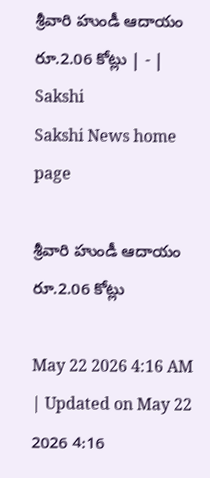శ్రీవారి హుండీ ఆదాయం రూ.2.06 కోట్లు | - | Sakshi
Sakshi News home page

శ్రీవారి హుండీ ఆదాయం రూ.2.06 కోట్లు

May 22 2026 4:16 AM | Updated on May 22 2026 4:16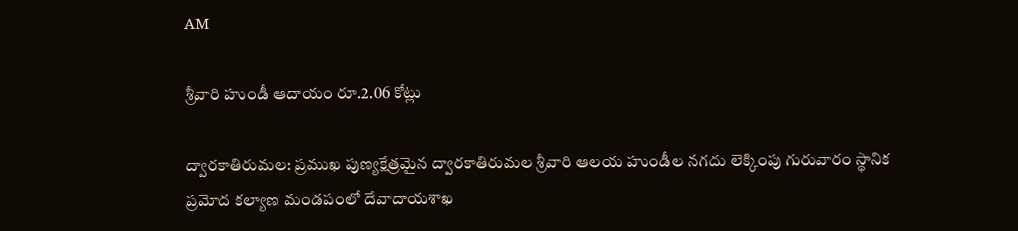AM

శ్రీవారి హుండీ ఆదాయం రూ.2.06 కోట్లు

ద్వారకాతిరుమల: ప్రముఖ పుణ్యక్షేత్రమైన ద్వారకాతిరుమల శ్రీవారి ఆలయ హుండీల నగదు లెక్కింపు గురువారం స్థానిక ప్రమోద కల్యాణ మండపంలో దేవాదాయశాఖ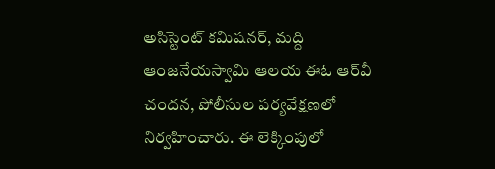అసిస్టెంట్‌ కమిషనర్‌, మద్ది ఆంజనేయస్వామి ఆలయ ఈఓ ఆర్‌వీ చందన, పోలీసుల పర్యవేక్షణలో నిర్వహించారు. ఈ లెక్కింపులో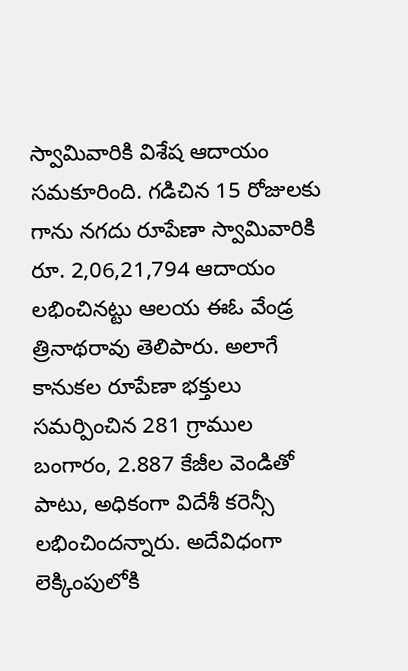స్వామివారికి విశేష ఆదాయం సమకూరింది. గడిచిన 15 రోజులకు గాను నగదు రూపేణా స్వామివారికి రూ. 2,06,21,794 ఆదాయం లభించినట్టు ఆలయ ఈఓ వేండ్ర త్రినాథరావు తెలిపారు. అలాగే కానుకల రూపేణా భక్తులు సమర్పించిన 281 గ్రాముల బంగారం, 2.887 కేజీల వెండితో పాటు, అధికంగా విదేశీ కరెన్సీ లభించిందన్నారు. అదేవిధంగా లెక్కింపులోకి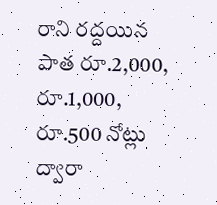రాని రద్దయిన పాత రూ.2,000, రూ.1,000, రూ.500 నోట్లు ద్వారా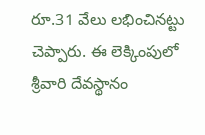రూ.31 వేలు లభించినట్టు చెప్పారు. ఈ లెక్కింపులో శ్రీవారి దేవస్థానం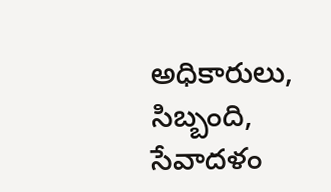అధికారులు, సిబ్బంది, సేవాదళం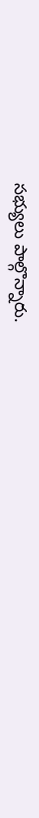సభ్యులు పాల్గొన్నారు.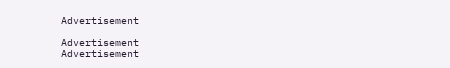Advertisement

Advertisement
Advertisement